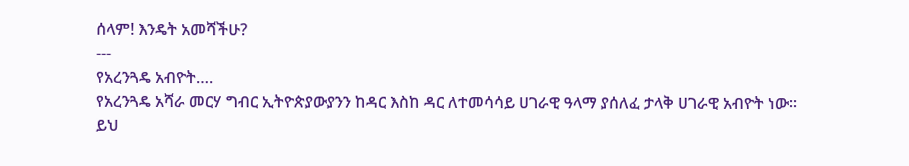ሰላም! እንዴት አመሻችሁ?
---
የአረንጓዴ አብዮት….
የአረንጓዴ አሻራ መርሃ ግብር ኢትዮጵያውያንን ከዳር እስከ ዳር ለተመሳሳይ ሀገራዊ ዓላማ ያሰለፈ ታላቅ ሀገራዊ አብዮት ነው፡፡
ይህ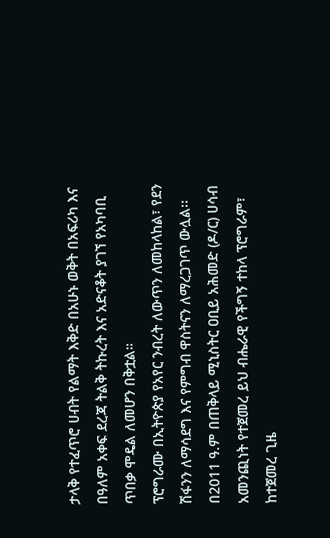ታላቅ የተፈጥሮ ሀብት የልማት እቅድ በአሁኑ ወቅት በአፍሪካ እና በዓለም አቀፍ ደረጃ ትልቅ ትኩረት እና አድናቆት ያገኘ የአካባቢ ጥበቃ ሞዴል ለመሆን በቅቷል።
ፕሮግራሙ በኢትዮጵያ የአየር ንብረት ለውጥን ለመከላከል፣ የደን ሽፋንን ለማሳደግ እና የምግብ ዋስትናን ለማረጋገጥ ውሏል፡፡
በ2011 ዓ.ም በጠቅላይ ሚኒስትር ዐቢይ አሕመድ (ዶ/ር) ሀሳብ አመንጪነት የተጀመረ ይህ ብሔራዊ የችግኝ ተከላ ፕሮግራም፣ ከተጀመረ ጊዜ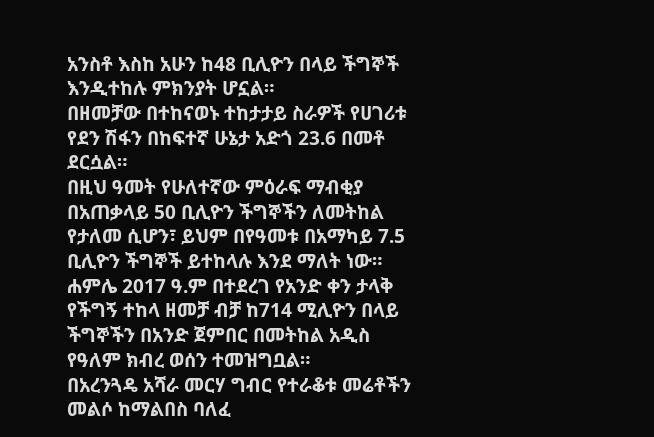አንስቶ እስከ አሁን ከ48 ቢሊዮን በላይ ችግኞች እንዲተከሉ ምክንያት ሆኗል።
በዘመቻው በተከናወኑ ተከታታይ ስራዎች የሀገሪቱ የደን ሽፋን በከፍተኛ ሁኔታ አድጎ 23.6 በመቶ ደርሷል።
በዚህ ዓመት የሁለተኛው ምዕራፍ ማብቂያ በአጠቃላይ 50 ቢሊዮን ችግኞችን ለመትከል የታለመ ሲሆን፣ ይህም በየዓመቱ በአማካይ 7.5 ቢሊዮን ችግኞች ይተከላሉ እንደ ማለት ነው።
ሐምሌ 2017 ዓ.ም በተደረገ የአንድ ቀን ታላቅ የችግኝ ተከላ ዘመቻ ብቻ ከ714 ሚሊዮን በላይ ችግኞችን በአንድ ጀምበር በመትከል አዲስ የዓለም ክብረ ወሰን ተመዝግቧል።
በአረንጓዴ አሻራ መርሃ ግብር የተራቆቱ መሬቶችን መልሶ ከማልበስ ባለፈ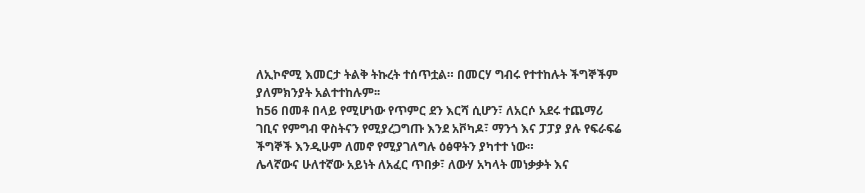ለኢኮኖሚ እመርታ ትልቅ ትኩረት ተሰጥቷል። በመርሃ ግብሩ የተተከሉት ችግኞችም ያለምክንያት አልተተከሉም፡፡
ከ56 በመቶ በላይ የሚሆነው የጥምር ደን እርሻ ሲሆን፣ ለአርሶ አደሩ ተጨማሪ ገቢና የምግብ ዋስትናን የሚያረጋግጡ እንደ አቮካዶ፣ ማንጎ እና ፓፓያ ያሉ የፍራፍሬ ችግኞች እንዲሁም ለመኖ የሚያገለግሉ ዕፅዋትን ያካተተ ነው።
ሌላኛውና ሁለተኛው አይነት ለአፈር ጥበቃ፣ ለውሃ አካላት መነቃቃት እና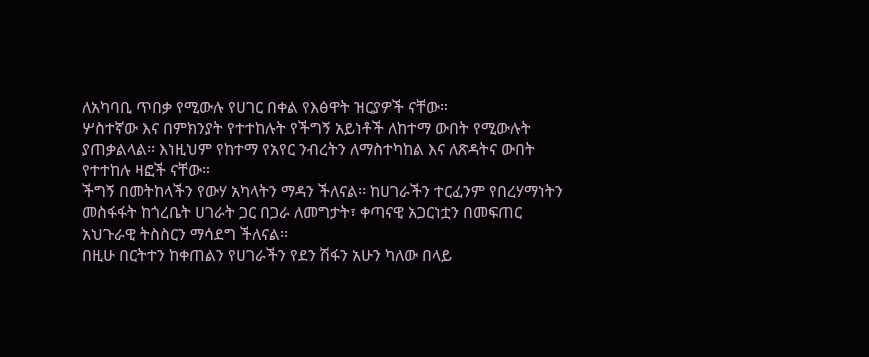ለአካባቢ ጥበቃ የሚውሉ የሀገር በቀል የእፅዋት ዝርያዎች ናቸው።
ሦስተኛው እና በምክንያት የተተከሉት የችግኝ አይነቶች ለከተማ ውበት የሚውሉት ያጠቃልላል፡፡ እነዚህም የከተማ የአየር ንብረትን ለማስተካከል እና ለጽዳትና ውበት የተተከሉ ዛፎች ናቸው።
ችግኝ በመትከላችን የውሃ አካላትን ማዳን ችለናል፡፡ ከሀገራችን ተርፈንም የበረሃማነትን መስፋፋት ከጎረቤት ሀገራት ጋር በጋራ ለመግታት፣ ቀጣናዊ አጋርነቷን በመፍጠር አህጉራዊ ትስስርን ማሳደግ ችለናል፡፡
በዚሁ በርትተን ከቀጠልን የሀገራችን የደን ሽፋን አሁን ካለው በላይ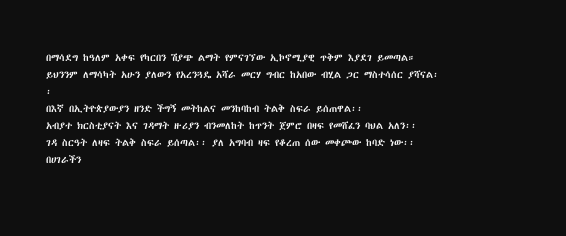በማሳደግ ከዓለም አቀፍ የካርበን ሽያጭ ልማት የምናገኘው ኢኮኖሚያዊ ጥቅም እያደገ ይመጣል።
ይህንንም ለማሳካት አሁን ያለውን የአረንጓዴ አሻራ መርሃ ግብር ከአበው ብሂል ጋር ማስተሳሰር ያሻናል፡፡
በእኛ በኢትዮጵያውያን ዘንድ ችግኝ መትከልና መንከባከብ ትልቅ ስፍራ ይሰጠዋል፡፡
አብያተ ክርስቲያናት እና ገዳማት ዙሪያን ብንመለከት ከጥንት ጀምሮ በዛፍ የመሸፈን ባህል አለን፡፡
ገዳ ስርዓት ለዛፍ ትልቅ ስፍራ ይሰጣል፡፡ ያለ አግባብ ዛፍ የቆረጠ ሰው መቀጮው ከባድ ነው፡፡
በሀገራችን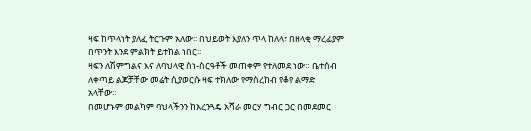ዛፍ ከጥላነት ያለፈ ትርጉም አለው፡፡ በህይወት እያለን ጥላ ከለላ፣ በዘላቂ ማረፊያም በጥንት እንደ ምልክት ይተከል ነበር፡፡
ዛፍን ለሽምግልና እና ለባህላዊ ስነ-ስርዓቶች መጠቀም የተለመደ ነው። ቤተሰብ ለቀጣይ ልጆቻቸው መሬት ሲያወርሱ ዛፍ ተክለው የማስረከብ የቆየ ልማድ አላቸው።
በመሆኑም መልካም ባህላችንን ከአረንጓዴ አሻራ መርሃ ግብር ጋር በመደመር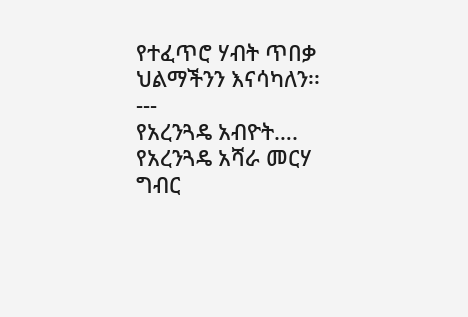የተፈጥሮ ሃብት ጥበቃ ህልማችንን እናሳካለን፡፡
---
የአረንጓዴ አብዮት….
የአረንጓዴ አሻራ መርሃ ግብር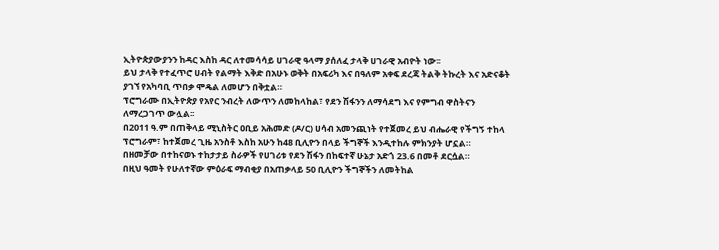ኢትዮጵያውያንን ከዳር እስከ ዳር ለተመሳሳይ ሀገራዊ ዓላማ ያሰለፈ ታላቅ ሀገራዊ አብዮት ነው፡፡
ይህ ታላቅ የተፈጥሮ ሀብት የልማት እቅድ በአሁኑ ወቅት በአፍሪካ እና በዓለም አቀፍ ደረጃ ትልቅ ትኩረት እና አድናቆት ያገኘ የአካባቢ ጥበቃ ሞዴል ለመሆን በቅቷል።
ፕሮግራሙ በኢትዮጵያ የአየር ንብረት ለውጥን ለመከላከል፣ የደን ሽፋንን ለማሳደግ እና የምግብ ዋስትናን ለማረጋገጥ ውሏል፡፡
በ2011 ዓ.ም በጠቅላይ ሚኒስትር ዐቢይ አሕመድ (ዶ/ር) ሀሳብ አመንጪነት የተጀመረ ይህ ብሔራዊ የችግኝ ተከላ ፕሮግራም፣ ከተጀመረ ጊዜ አንስቶ እስከ አሁን ከ48 ቢሊዮን በላይ ችግኞች እንዲተከሉ ምክንያት ሆኗል።
በዘመቻው በተከናወኑ ተከታታይ ስራዎች የሀገሪቱ የደን ሽፋን በከፍተኛ ሁኔታ አድጎ 23.6 በመቶ ደርሷል።
በዚህ ዓመት የሁለተኛው ምዕራፍ ማብቂያ በአጠቃላይ 50 ቢሊዮን ችግኞችን ለመትከል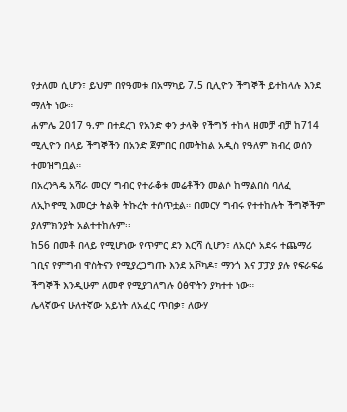የታለመ ሲሆን፣ ይህም በየዓመቱ በአማካይ 7.5 ቢሊዮን ችግኞች ይተከላሉ እንደ ማለት ነው።
ሐምሌ 2017 ዓ.ም በተደረገ የአንድ ቀን ታላቅ የችግኝ ተከላ ዘመቻ ብቻ ከ714 ሚሊዮን በላይ ችግኞችን በአንድ ጀምበር በመትከል አዲስ የዓለም ክብረ ወሰን ተመዝግቧል።
በአረንጓዴ አሻራ መርሃ ግብር የተራቆቱ መሬቶችን መልሶ ከማልበስ ባለፈ ለኢኮኖሚ እመርታ ትልቅ ትኩረት ተሰጥቷል። በመርሃ ግብሩ የተተከሉት ችግኞችም ያለምክንያት አልተተከሉም፡፡
ከ56 በመቶ በላይ የሚሆነው የጥምር ደን እርሻ ሲሆን፣ ለአርሶ አደሩ ተጨማሪ ገቢና የምግብ ዋስትናን የሚያረጋግጡ እንደ አቮካዶ፣ ማንጎ እና ፓፓያ ያሉ የፍራፍሬ ችግኞች እንዲሁም ለመኖ የሚያገለግሉ ዕፅዋትን ያካተተ ነው።
ሌላኛውና ሁለተኛው አይነት ለአፈር ጥበቃ፣ ለውሃ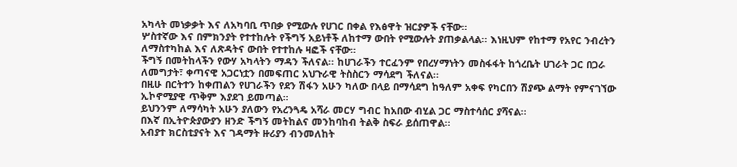አካላት መነቃቃት እና ለአካባቢ ጥበቃ የሚውሉ የሀገር በቀል የእፅዋት ዝርያዎች ናቸው።
ሦስተኛው እና በምክንያት የተተከሉት የችግኝ አይነቶች ለከተማ ውበት የሚውሉት ያጠቃልላል፡፡ እነዚህም የከተማ የአየር ንብረትን ለማስተካከል እና ለጽዳትና ውበት የተተከሉ ዛፎች ናቸው።
ችግኝ በመትከላችን የውሃ አካላትን ማዳን ችለናል፡፡ ከሀገራችን ተርፈንም የበረሃማነትን መስፋፋት ከጎረቤት ሀገራት ጋር በጋራ ለመግታት፣ ቀጣናዊ አጋርነቷን በመፍጠር አህጉራዊ ትስስርን ማሳደግ ችለናል፡፡
በዚሁ በርትተን ከቀጠልን የሀገራችን የደን ሽፋን አሁን ካለው በላይ በማሳደግ ከዓለም አቀፍ የካርበን ሽያጭ ልማት የምናገኘው ኢኮኖሚያዊ ጥቅም እያደገ ይመጣል።
ይህንንም ለማሳካት አሁን ያለውን የአረንጓዴ አሻራ መርሃ ግብር ከአበው ብሂል ጋር ማስተሳሰር ያሻናል፡፡
በእኛ በኢትዮጵያውያን ዘንድ ችግኝ መትከልና መንከባከብ ትልቅ ስፍራ ይሰጠዋል፡፡
አብያተ ክርስቲያናት እና ገዳማት ዙሪያን ብንመለከት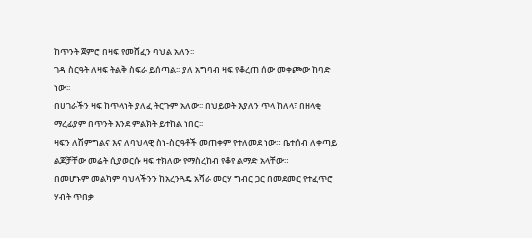ከጥንት ጀምሮ በዛፍ የመሸፈን ባህል አለን፡፡
ገዳ ስርዓት ለዛፍ ትልቅ ስፍራ ይሰጣል፡፡ ያለ አግባብ ዛፍ የቆረጠ ሰው መቀጮው ከባድ ነው፡፡
በሀገራችን ዛፍ ከጥላነት ያለፈ ትርጉም አለው፡፡ በህይወት እያለን ጥላ ከለላ፣ በዘላቂ ማረፊያም በጥንት እንደ ምልክት ይተከል ነበር፡፡
ዛፍን ለሽምግልና እና ለባህላዊ ስነ-ስርዓቶች መጠቀም የተለመደ ነው። ቤተሰብ ለቀጣይ ልጆቻቸው መሬት ሲያወርሱ ዛፍ ተክለው የማስረከብ የቆየ ልማድ አላቸው።
በመሆኑም መልካም ባህላችንን ከአረንጓዴ አሻራ መርሃ ግብር ጋር በመደመር የተፈጥሮ ሃብት ጥበቃ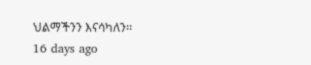ህልማችንን እናሳካለን፡፡
16 days ago